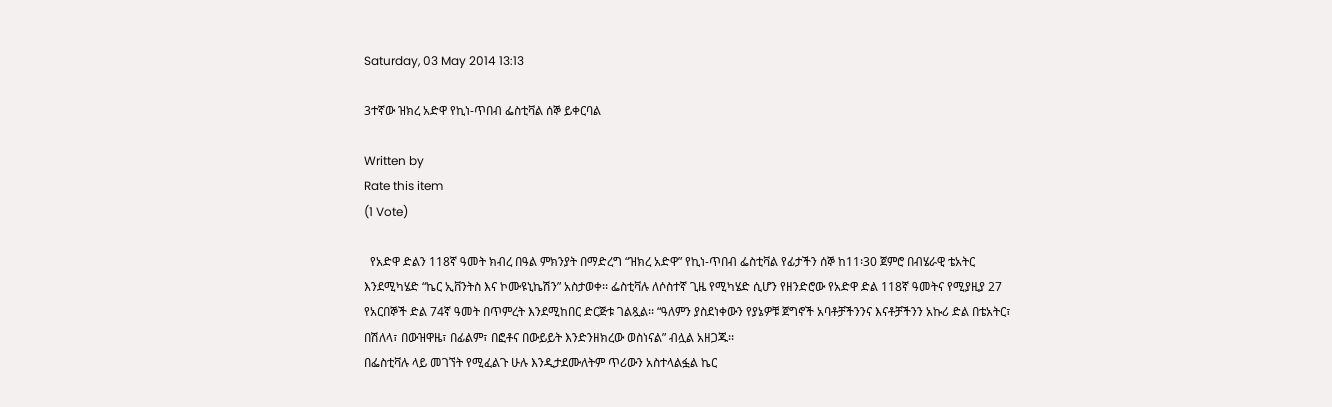Saturday, 03 May 2014 13:13

3ተኛው ዝክረ አድዋ የኪነ-ጥበብ ፌስቲቫል ሰኞ ይቀርባል

Written by
Rate this item
(1 Vote)

  የአድዋ ድልን 118ኛ ዓመት ክብረ በዓል ምክንያት በማድረግ “ዝክረ አድዋ” የኪነ-ጥበብ ፌስቲቫል የፊታችን ሰኞ ከ11፡30 ጀምሮ በብሄራዊ ቴአትር እንደሚካሄድ “ኬር ኢቨንትስ እና ኮሙዩኒኬሽን” አስታወቀ፡፡ ፌስቲቫሉ ለሶስተኛ ጊዜ የሚካሄድ ሲሆን የዘንድሮው የአድዋ ድል 118ኛ ዓመትና የሚያዚያ 27 የአርበኞች ድል 74ኛ ዓመት በጥምረት እንደሚከበር ድርጅቱ ገልጿል፡፡ “ዓለምን ያስደነቀውን የያኔዎቹ ጀግኖች አባቶቻችንንና እናቶቻችንን አኩሪ ድል በቴአትር፣ በሽለላ፣ በውዝዋዜ፣ በፊልም፣ በፎቶና በውይይት እንድንዘክረው ወስነናል” ብሏል አዘጋጁ፡፡
በፌስቲቫሉ ላይ መገኘት የሚፈልጉ ሁሉ እንዲታደሙለትም ጥሪውን አስተላልፏል ኬር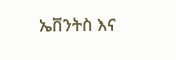ኤቨንትስ እና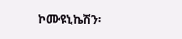ኮሙዩኒኬሽን፡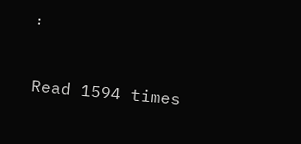፡

Read 1594 times